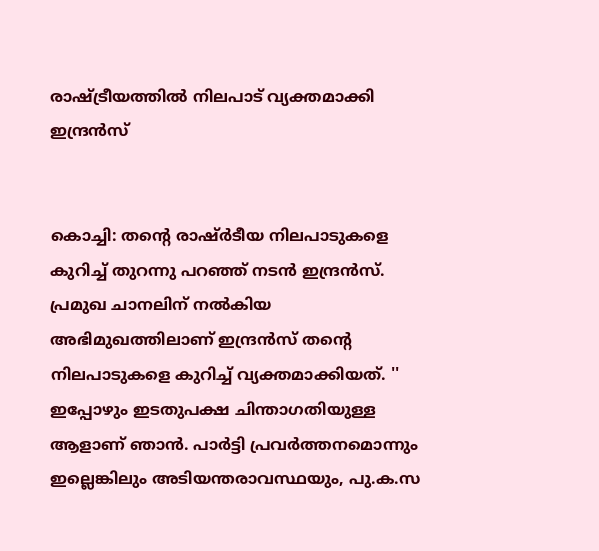രാഷ്ട്രീയത്തിൽ നിലപാട് വ്യക്തമാക്കി ഇന്ദ്രൻസ്


കൊച്ചി: തന്റെ രാഷ്ർടീയ നിലപാടുകളെ കുറിച്ച് തുറന്നു പറഞ്ഞ് നടൻ ഇന്ദ്രൻസ്. പ്രമുഖ ചാനലിന് നൽ‍കിയ അഭിമുഖത്തിലാണ് ഇന്ദ്രന്‍സ് തന്റെ നിലപാടുകളെ കുറിച്ച് വ്യക്തമാക്കിയത്. '' ഇപ്പോഴും ഇടതുപക്ഷ ചിന്താഗതിയുള്ള ആളാണ് ഞാൻ. പാർ‍ട്ടി പ്രവർ‍ത്തനമൊന്നും ഇല്ലെങ്കിലും അടിയന്തരാവസ്ഥയും, പു.ക.സ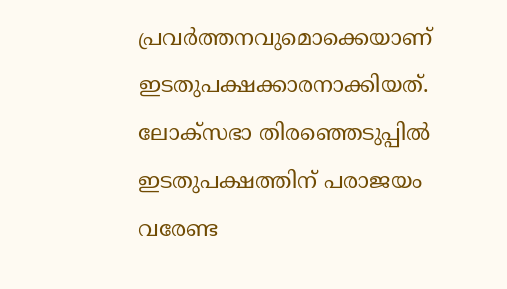പ്രവർ‍ത്തനവുമൊക്കെയാണ് ഇടതുപക്ഷക്കാരനാക്കിയത്. ലോക്‌സഭാ തിരഞ്ഞെടുപ്പിൽ‍ ഇടതുപക്ഷത്തിന് പരാജയം വരേണ്ട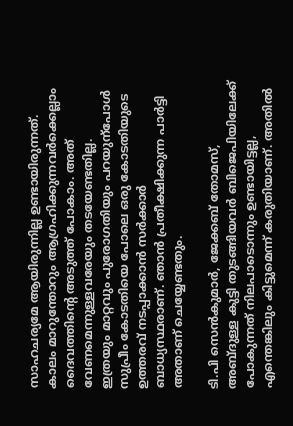സാഹചര്യമേ ആയിരുന്നില്ല ഉണ്ടായിരുന്നത്. കാലം മാറുന്തോറും ആഗ്രഹിക്കുന്നവർ‍ക്കെല്ലാം ദൈവത്തിന്റെ അടുത്ത് പോകാം. അത് വേണമെന്നുള്ളവരേയും തടയേണ്ടതില്ല. ഇത്രയും മാറ്റവും പുരോഗതിയും പറയുന്പോൾ‍ സുപ്രീം കോടതിയെ പോലെ ഒരു കോടതിയുടെ ഉത്തരവ് നടപ്പാക്കാൻ സർ‍ക്കാർ‍ ബാധ്യസ്ഥരാണ്. ഞാൻ പ്രതീക്ഷിക്കുന്ന പാർ‍ട്ടി അതാണ് ചെയ്യേണ്ടതും.

ടി.പി സെൻ‍കുമാർ‍, ജേക്കബ് തോമസ്, അബ്ദുള്ള കുട്ടി തുടങ്ങിയവർ‍ ബിജെപിയിലേക്ക് പോകുന്നത് നിലപാടൊന്നും ഉണ്ടായിട്ടല്ല, എന്തെങ്കിലും കിട്ടുമെന്ന് കരുതിയാണ്. അതിൽ‍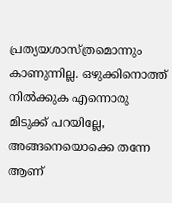പ്രത്യയശാസ്ത്രമൊന്നും കാണുന്നില്ല. ഒഴുക്കിനൊത്ത് നിൽ‍ക്കുക എന്നൊരു മിടുക്ക് പറയില്ലേ, അങ്ങനെയൊക്കെ തന്നേ ആണ്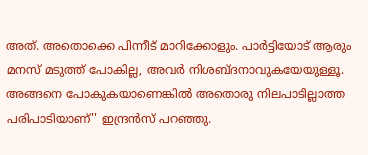അത്. അതൊക്കെ പിന്നീട് മാറിക്കോളും. പാർ‍ട്ടിയോട് ആരും മനസ് മടുത്ത് പോകില്ല, അവർ‍ നിശബ്ദനാവുകയേയുള്ളൂ. അങ്ങനെ പോകുകയാണെങ്കിൽ‍ അതൊരു നിലപാടില്ലാത്ത പരിപാടിയാണ്'' ഇന്ദ്രൻസ് പറഞ്ഞു.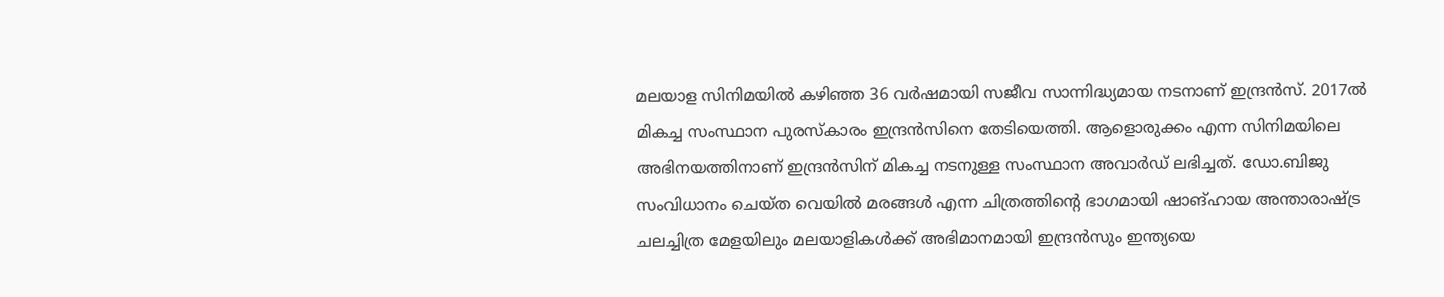മലയാള സിനിമയിൽ‍ കഴിഞ്ഞ 36 വർ‍ഷമായി സജീവ സാന്നിദ്ധ്യമായ നടനാണ് ഇന്ദ്രൻസ്. 2017ൽ‍ മികച്ച സംസ്ഥാന പുരസ്‌കാരം ഇന്ദ്രൻസിനെ തേടിയെത്തി. ആളൊരുക്കം എന്ന സിനിമയിലെ അഭിനയത്തിനാണ് ഇന്ദ്രൻസിന് മികച്ച നടനുള്ള സംസ്ഥാന അവാർ‍ഡ് ലഭിച്ചത്. ഡോ.ബിജു സംവിധാനം ചെയ്ത വെയിൽ‍ മരങ്ങൾ‍ എന്ന ചിത്രത്തിന്റെ ഭാഗമായി ഷാങ്ഹായ അന്താരാഷ്ട്ര ചലച്ചിത്ര മേളയിലും മലയാളികൾ‍ക്ക് അഭിമാനമായി ഇന്ദ്രൻസും ഇന്ത്യയെ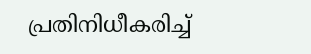പ്രതിനിധീകരിച്ച്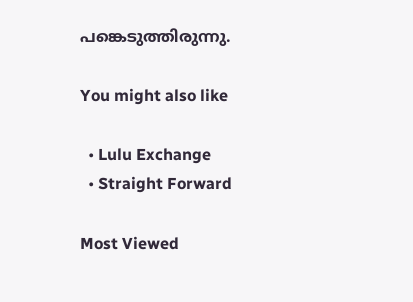പങ്കെടുത്തിരുന്നു.

You might also like

  • Lulu Exchange
  • Straight Forward

Most Viewed